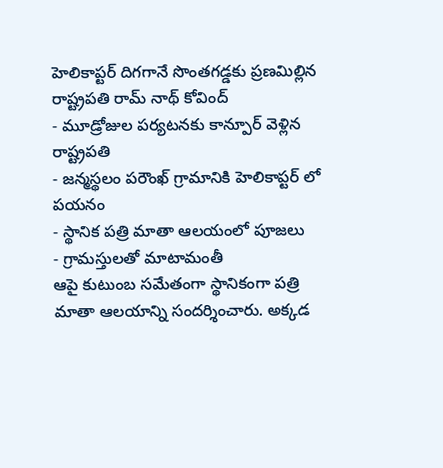హెలికాప్టర్ దిగగానే సొంతగడ్డకు ప్రణమిల్లిన రాష్ట్రపతి రామ్ నాథ్ కోవింద్
- మూడ్రోజుల పర్యటనకు కాన్పూర్ వెళ్లిన రాష్ట్రపతి
- జన్మస్థలం పరౌంఖ్ గ్రామానికి హెలికాప్టర్ లో పయనం
- స్థానిక పత్రి మాతా ఆలయంలో పూజలు
- గ్రామస్తులతో మాటామంతీ
ఆపై కుటుంబ సమేతంగా స్థానికంగా పత్రి మాతా ఆలయాన్ని సందర్శించారు. అక్కడ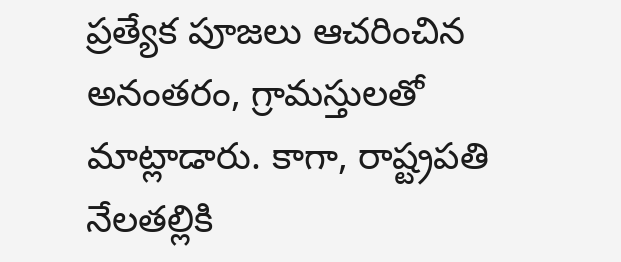ప్రత్యేక పూజలు ఆచరించిన అనంతరం, గ్రామస్తులతో మాట్లాడారు. కాగా, రాష్ట్రపతి నేలతల్లికి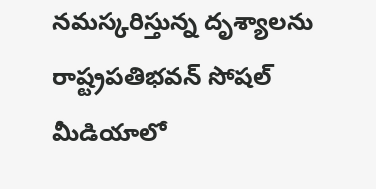నమస్కరిస్తున్న దృశ్యాలను రాష్ట్రపతిభవన్ సోషల్ మీడియాలో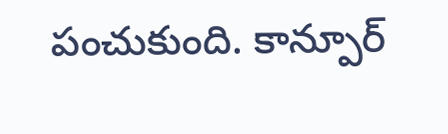పంచుకుంది. కాన్పూర్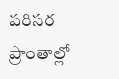పరిసర ప్రాంతాల్లో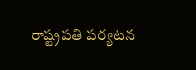రాష్ట్రపతి పర్యటన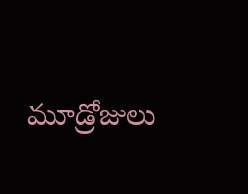మూడ్రోజులు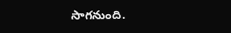సాగనుంది.